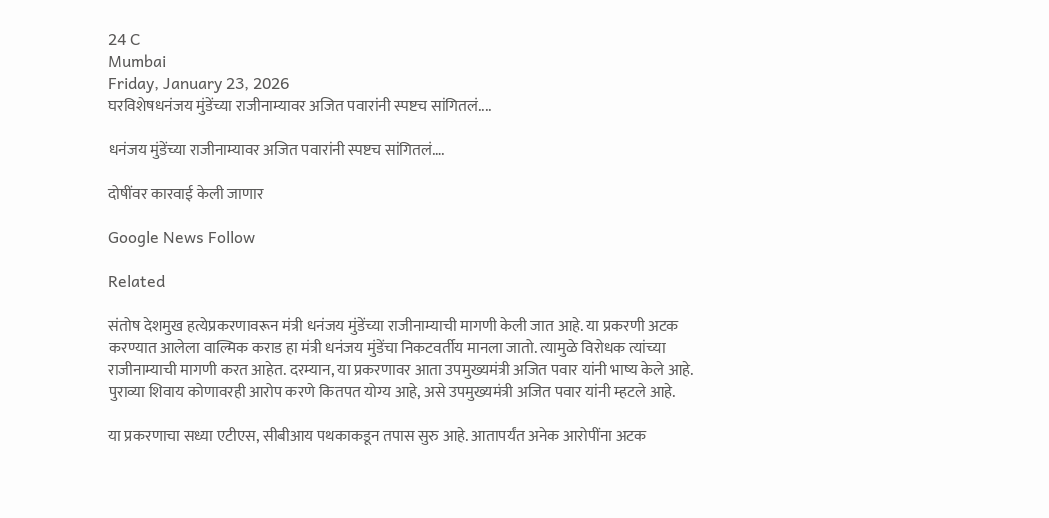24 C
Mumbai
Friday, January 23, 2026
घरविशेषधनंजय मुंडेंच्या राजीनाम्यावर अजित पवारांनी स्पष्टच सांगितलं....

धनंजय मुंडेंच्या राजीनाम्यावर अजित पवारांनी स्पष्टच सांगितलं….

दोषींवर कारवाई केली जाणार

Google News Follow

Related

संतोष देशमुख हत्येप्रकरणावरून मंत्री धनंजय मुंडेंच्या राजीनाम्याची मागणी केली जात आहे. या प्रकरणी अटक करण्यात आलेला वाल्मिक कराड हा मंत्री धनंजय मुंडेंचा निकटवर्तीय मानला जातो. त्यामुळे विरोधक त्यांच्या राजीनाम्याची मागणी करत आहेत. दरम्यान, या प्रकरणावर आता उपमुख्यमंत्री अजित पवार यांनी भाष्य केले आहे. पुराव्या शिवाय कोणावरही आरोप करणे कितपत योग्य आहे, असे उपमुख्यमंत्री अजित पवार यांनी म्हटले आहे.

या प्रकरणाचा सध्या एटीएस, सीबीआय पथकाकडून तपास सुरु आहे. आतापर्यंत अनेक आरोपींना अटक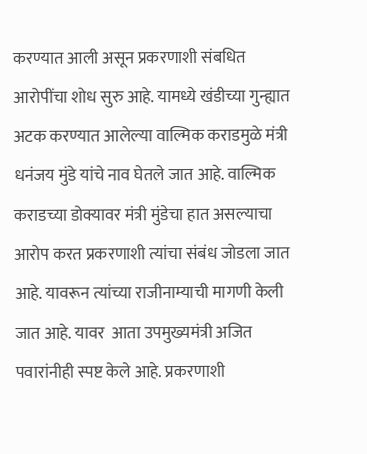करण्यात आली असून प्रकरणाशी संबधित आरोपींचा शोध सुरु आहे. यामध्ये खंडीच्या गुन्ह्यात अटक करण्यात आलेल्या वाल्मिक कराडमुळे मंत्री धनंजय मुंडे यांचे नाव घेतले जात आहे. वाल्मिक कराडच्या डोक्यावर मंत्री मुंडेचा हात असल्याचा आरोप करत प्रकरणाशी त्यांचा संबंध जोडला जात आहे. यावरून त्यांच्या राजीनाम्याची मागणी केली जात आहे. यावर  आता उपमुख्यमंत्री अजित पवारांनीही स्पष्ट केले आहे. प्रकरणाशी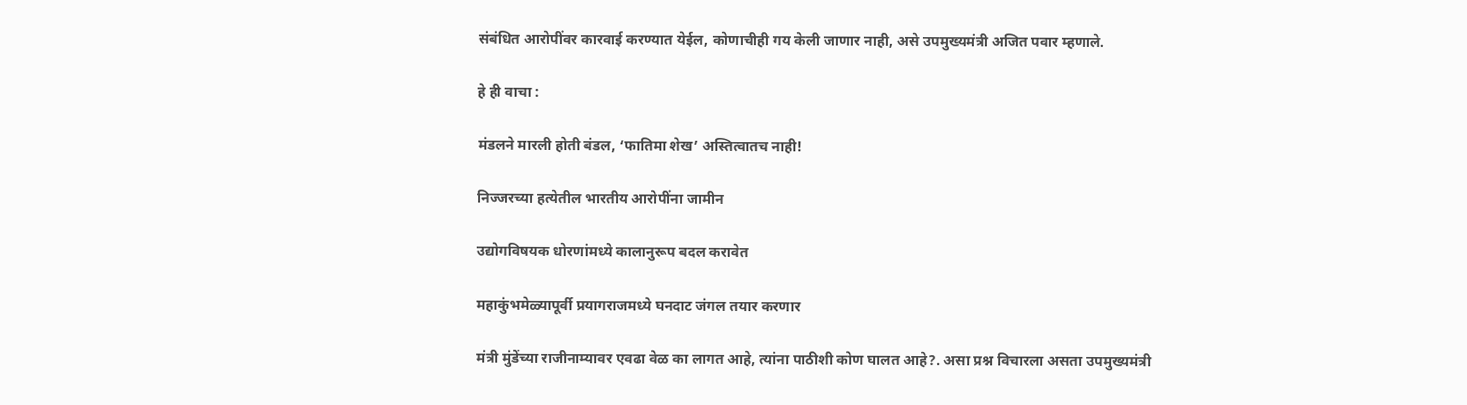संबंधित आरोपींवर कारवाई करण्यात येईल, कोणाचीही गय केली जाणार नाही, असे उपमुख्यमंत्री अजित पवार म्हणाले.

हे ही वाचा :

मंडलने मारली होती बंडल, ‘फातिमा शेख’ अस्तित्वातच नाही!

निज्जरच्या हत्येतील भारतीय आरोपींना जामीन

उद्योगविषयक धोरणांमध्ये कालानुरूप बदल करावेत

महाकुंभमेळ्यापूर्वी प्रयागराजमध्ये घनदाट जंगल तयार करणार

मंत्री मुंडेंच्या राजीनाम्यावर एवढा वेळ का लागत आहे, त्यांना पाठीशी कोण घालत आहे?. असा प्रश्न विचारला असता उपमुख्यमंत्री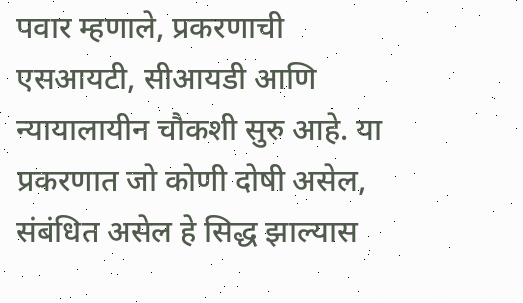पवार म्हणाले, प्रकरणाची एसआयटी, सीआयडी आणि न्यायालायीन चौकशी सुरु आहे. या प्रकरणात जो कोणी दोषी असेल, संबंधित असेल हे सिद्ध झाल्यास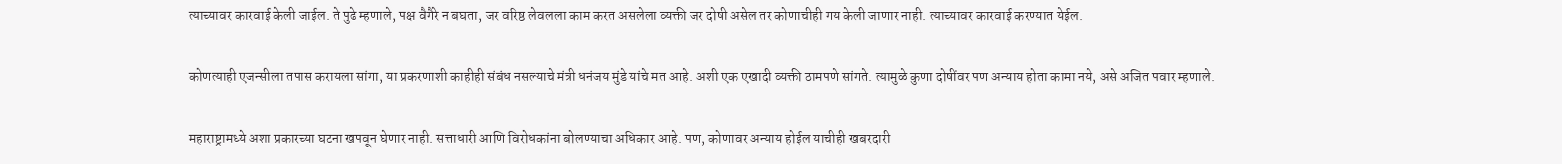त्याच्यावर कारवाई केली जाईल. ते पुढे म्हणाले, पक्ष वैगैरे न बघता, जर वरिष्ठ लेवलला काम करत असलेला व्यक्ती जर दोषी असेल तर कोणाचीही गय केली जाणार नाही. त्याच्यावर कारवाई करण्यात येईल.

कोणत्याही एजन्सीला तपास करायला सांगा, या प्रकरणाशी काहीही संबंध नसल्याचे मंत्री धनंजय मुंडे यांचे मत आहे. अशी एक एखादी व्यक्ती ठामपणे सांगते. त्यामुळे कुणा दोषींवर पण अन्याय होता कामा नये, असे अजित पवार म्हणाले.

महाराष्ट्रामध्ये अशा प्रकारच्या घटना खपवून घेणार नाही. सत्ताधारी आणि विरोधकांना बोलण्याचा अधिकार आहे. पण, कोणावर अन्याय होईल याचीही खबरदारी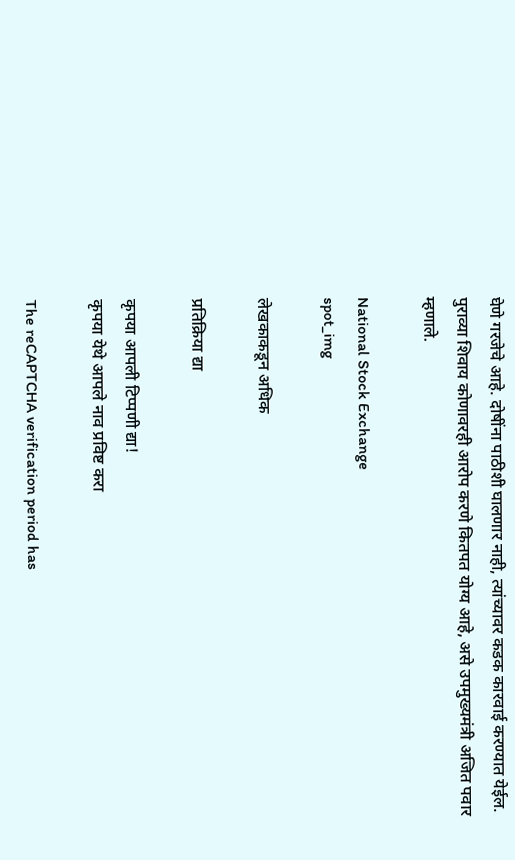घेणे गरजेचे आहे. दोषींना पाठीशी घालणार नाही, त्यांच्यावर कडक कारवाई करण्यात येईल. पुराव्या शिवाय कोणावरही आरोप करणे कितपत योग्य आहे, असे उपमुख्यमंत्री अजित पवार म्हणाले.

National Stock Exchange
spot_img

लेखकाकडून अधिक

प्रतिक्रिया द्या

कृपया आपली टिप्पणी द्या!
कृपया येथे आपले नाव प्रविष्ट करा

The reCAPTCHA verification period has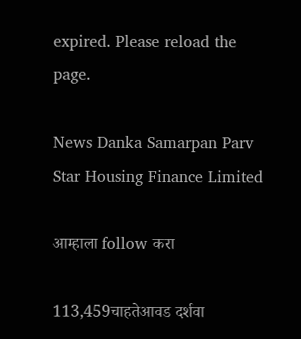expired. Please reload the page.

News Danka Samarpan Parv
Star Housing Finance Limited

आम्हाला follow करा

113,459चाहतेआवड दर्शवा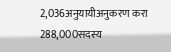2,036अनुयायीअनुकरण करा
288,000सदस्य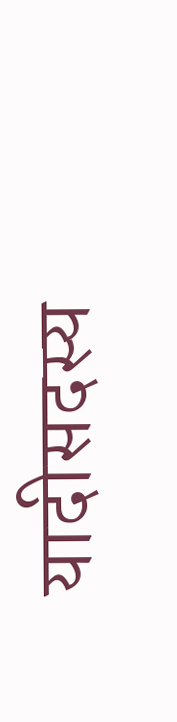यादीसदस्य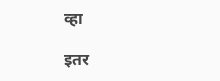व्हा

इतर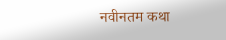नवीनतम कथा